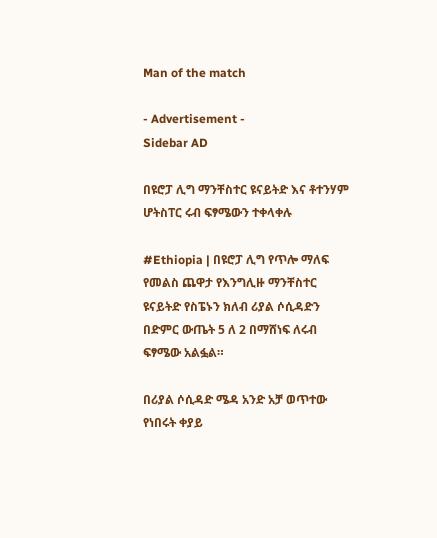Man of the match

- Advertisement -
Sidebar AD

በዩሮፓ ሊግ ማንቸስተር ዩናይትድ እና ቶተንሃም ሆትስፐር ሩብ ፍፃሜውን ተቀላቀሉ

#Ethiopia | በዩሮፓ ሊግ የጥሎ ማለፍ የመልስ ጨዋታ የእንግሊዙ ማንቸስተር ዩናይትድ የስፔኑን ክለብ ሪያል ሶሲዳድን በድምር ውጤት 5 ለ 2 በማሸነፍ ለሩብ ፍፃሜው አልፏል።

በሪያል ሶሲዳድ ሜዳ አንድ አቻ ወጥተው የነበሩት ቀያይ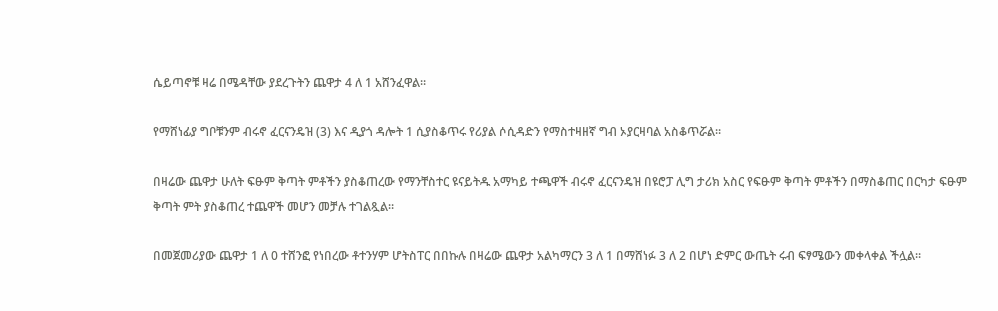ሴይጣኖቹ ዛሬ በሜዳቸው ያደረጉትን ጨዋታ 4 ለ 1 አሸንፈዋል።

የማሸነፊያ ግቦቹንም ብሩኖ ፈርናንዴዝ (3) እና ዲያጎ ዳሎት 1 ሲያስቆጥሩ የሪያል ሶሲዳድን የማስተዛዘኛ ግብ ኦያርዛባል አስቆጥሯል።

በዛሬው ጨዋታ ሁለት ፍፁም ቅጣት ምቶችን ያስቆጠረው የማንቸስተር ዩናይትዱ አማካይ ተጫዋች ብሩኖ ፈርናንዴዝ በዩሮፓ ሊግ ታሪክ አስር የፍፁም ቅጣት ምቶችን በማስቆጠር በርካታ ፍፁም ቅጣት ምት ያስቆጠረ ተጨዋች መሆን መቻሉ ተገልጿል።

በመጀመሪያው ጨዋታ 1 ለ 0 ተሸንፎ የነበረው ቶተንሃም ሆትስፐር በበኩሉ በዛሬው ጨዋታ አልካማርን 3 ለ 1 በማሸነፉ 3 ለ 2 በሆነ ድምር ውጤት ሩብ ፍፃሜውን መቀላቀል ችሏል።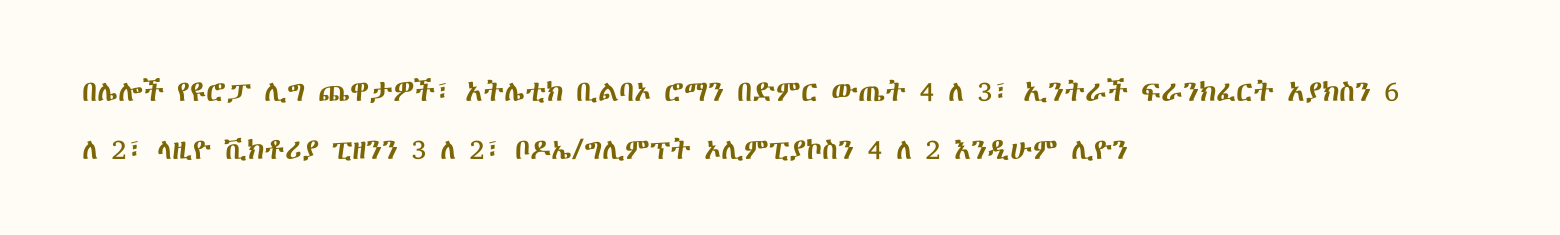በሌሎች የዩሮፓ ሊግ ጨዋታዎች፣ አትሌቲክ ቢልባኦ ሮማን በድምር ውጤት 4 ለ 3፣ ኢንትራች ፍራንክፈርት አያክስን 6 ለ 2፣ ላዚዮ ቪክቶሪያ ፒዘንን 3 ለ 2፣ ቦዶኤ/ግሊምፕት ኦሊምፒያኮስን 4 ለ 2 እንዲሁም ሊዮን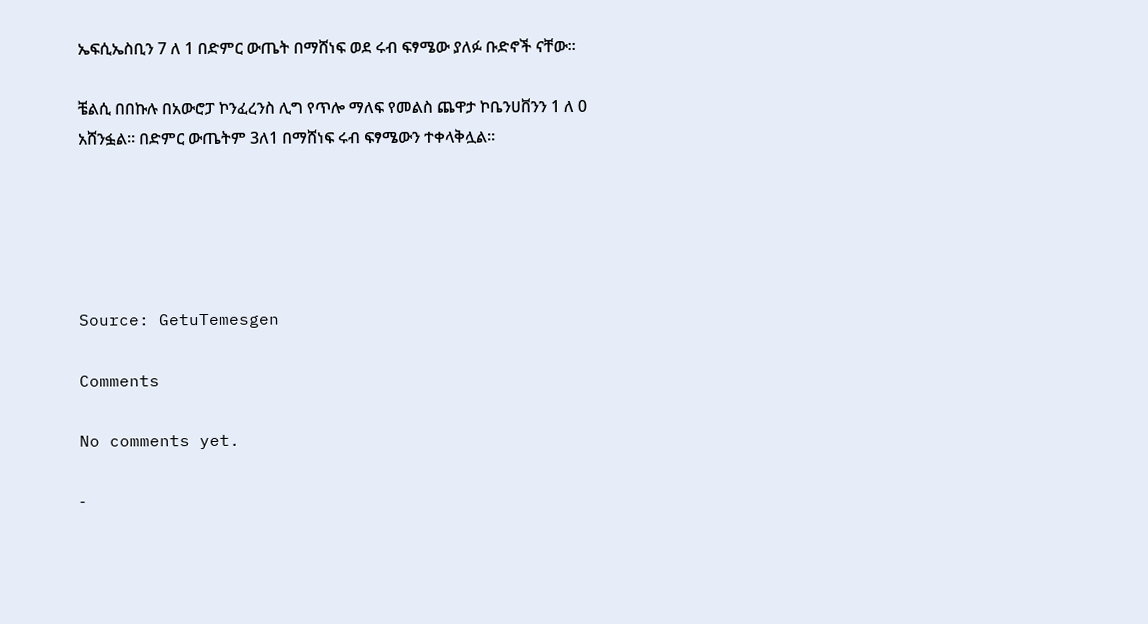ኤፍሲኤስቢን 7 ለ 1 በድምር ውጤት በማሸነፍ ወደ ሩብ ፍፃሜው ያለፉ ቡድኖች ናቸው።

ቼልሲ በበኩሉ በአውሮፓ ኮንፈረንስ ሊግ የጥሎ ማለፍ የመልስ ጨዋታ ኮቤንሀቨንን 1 ለ 0 አሸንፏል። በድምር ውጤትም 3ለ1 በማሸነፍ ሩብ ፍፃሜውን ተቀላቅሏል።





Source: GetuTemesgen

Comments

No comments yet.

-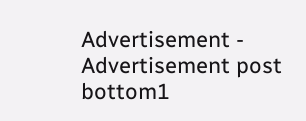Advertisement -
Advertisement post bottom1